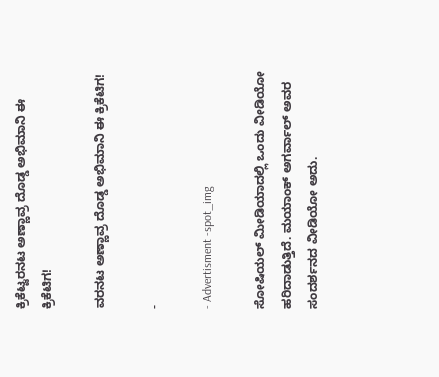ಕ್ರಿಕೆಟ್ವರನಟ ಅಣ್ಣಾವ್ರ ದೊಡ್ಡ ಅಭಿಮಾನಿ ಈ ಕ್ರಿಕೆಟಿಗ!

ವರನಟ ಅಣ್ಣಾವ್ರ ದೊಡ್ಡ ಅಭಿಮಾನಿ ಈ ಕ್ರಿಕೆಟಿಗ!

-

- Advertisment -spot_img

ಸೋಷಿಯಲ್ ಮೀಡಿಯಾದಲ್ಲಿ ಒಂದು ವೀಡಿಯೋ ಹರಿದಾಡುತ್ತಿದೆ. ಮಯಾಂಕ್ ಅಗರ್ವಾಲ್ ಅವರ ಸಂದರ್ಶನದ ವೀಡಿಯೋ ಅದು.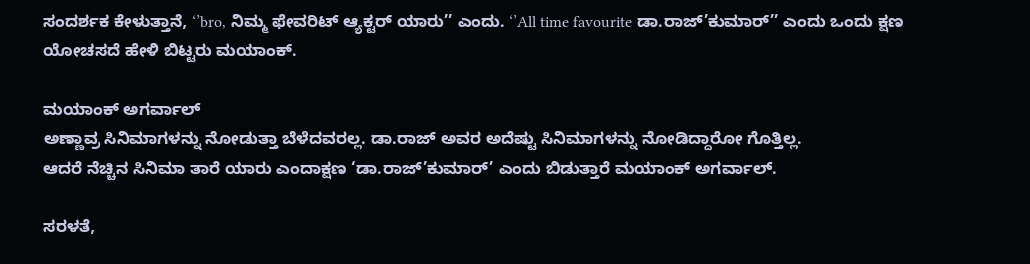ಸಂದರ್ಶಕ ಕೇಳುತ್ತಾನೆ, ‘’bro, ನಿಮ್ಮ ಫೇವರಿಟ್ ಆ್ಯಕ್ಟರ್ ಯಾರು’’ ಎಂದು. ‘’All time favourite ಡಾ.ರಾಜ್’ಕುಮಾರ್’’ ಎಂದು ಒಂದು ಕ್ಷಣ ಯೋಚಸದೆ ಹೇಳಿ ಬಿಟ್ಟರು ಮಯಾಂಕ್.

ಮಯಾಂಕ್ ಅಗರ್ವಾಲ್
ಅಣ್ಣಾವ್ರ ಸಿನಿಮಾಗಳನ್ನು ನೋಡುತ್ತಾ ಬೆಳೆದವರಲ್ಲ. ಡಾ.ರಾಜ್ ಅವರ ಅದೆಷ್ಟು ಸಿನಿಮಾಗಳನ್ನು ನೋಡಿದ್ದಾರೋ ಗೊತ್ತಿಲ್ಲ.
ಆದರೆ ನೆಚ್ಚಿನ ಸಿನಿಮಾ ತಾರೆ ಯಾರು ಎಂದಾಕ್ಷಣ ‘ಡಾ.ರಾಜ್’ಕುಮಾರ್’ ಎಂದು ಬಿಡುತ್ತಾರೆ ಮಯಾಂಕ್ ಅಗರ್ವಾಲ್.

ಸರಳತೆ,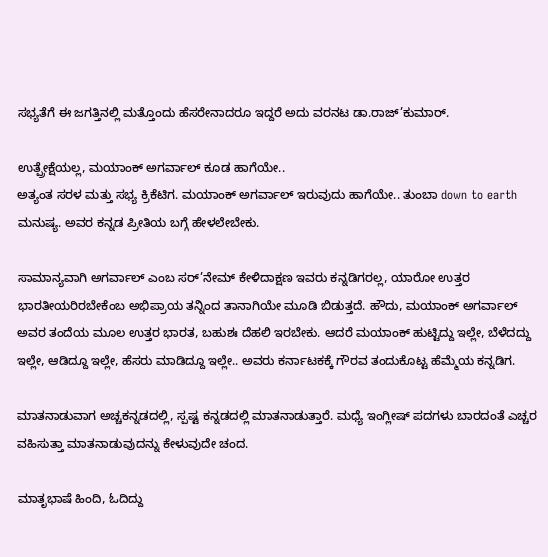ಸಭ್ಯತೆಗೆ ಈ ಜಗತ್ತಿನಲ್ಲಿ ಮತ್ತೊಂದು ಹೆಸರೇನಾದರೂ ಇದ್ದರೆ ಅದು ವರನಟ ಡಾ.ರಾಜ್’ಕುಮಾರ್.

ಉತ್ಪ್ರೇಕ್ಷೆಯಲ್ಲ, ಮಯಾಂಕ್ ಅಗರ್ವಾಲ್ ಕೂಡ ಹಾಗೆಯೇ..
ಅತ್ಯಂತ ಸರಳ ಮತ್ತು ಸಭ್ಯ ಕ್ರಿಕೆಟಿಗ. ಮಯಾಂಕ್ ಅಗರ್ವಾಲ್ ಇರುವುದು ಹಾಗೆಯೇ.. ತುಂಬಾ down to earth ಮನುಷ್ಯ. ಅವರ ಕನ್ನಡ ಪ್ರೀತಿಯ ಬಗ್ಗೆ ಹೇಳಲೇಬೇಕು.

ಸಾಮಾನ್ಯವಾಗಿ ಅಗರ್ವಾಲ್ ಎಂಬ ಸರ್’ನೇಮ್ ಕೇಳಿದಾಕ್ಷಣ ಇವರು ಕನ್ನಡಿಗರಲ್ಲ, ಯಾರೋ ಉತ್ತರ ಭಾರತೀಯರಿರಬೇಕೆಂಬ ಅಭಿಪ್ರಾಯ ತನ್ನಿಂದ ತಾನಾಗಿಯೇ ಮೂಡಿ ಬಿಡುತ್ತದೆ. ಹೌದು, ಮಯಾಂಕ್ ಅಗರ್ವಾಲ್ ಅವರ ತಂದೆಯ ಮೂಲ ಉತ್ತರ ಭಾರತ, ಬಹುಶಃ ದೆಹಲಿ ಇರಬೇಕು. ಆದರೆ ಮಯಾಂಕ್ ಹುಟ್ಟಿದ್ದು ಇಲ್ಲೇ, ಬೆಳೆದದ್ದು ಇಲ್ಲೇ, ಆಡಿದ್ದೂ ಇಲ್ಲೇ, ಹೆಸರು ಮಾಡಿದ್ದೂ ಇಲ್ಲೇ.. ಅವರು ಕರ್ನಾಟಕಕ್ಕೆ ಗೌರವ ತಂದುಕೊಟ್ಟ ಹೆಮ್ಮೆಯ ಕನ್ನಡಿಗ.

ಮಾತನಾಡುವಾಗ ಅಚ್ಚಕನ್ನಡದಲ್ಲಿ, ಸ್ಪಷ್ಟ ಕನ್ನಡದಲ್ಲಿ ಮಾತನಾಡುತ್ತಾರೆ. ಮಧ್ಯೆ ಇಂಗ್ಲೀಷ್ ಪದಗಳು ಬಾರದಂತೆ ಎಚ್ಚರ ವಹಿಸುತ್ತಾ ಮಾತನಾಡುವುದನ್ನು ಕೇಳುವುದೇ ಚಂದ.

ಮಾತೃಭಾಷೆ ಹಿಂದಿ, ಓದಿದ್ದು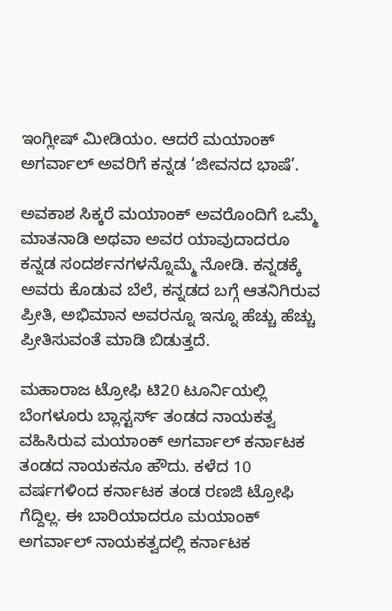ಇಂಗ್ಲೀಷ್ ಮೀಡಿಯಂ. ಆದರೆ ಮಯಾಂಕ್ ಅಗರ್ವಾಲ್ ಅವರಿಗೆ ಕನ್ನಡ ‘ಜೀವನದ ಭಾಷೆ’.

ಅವಕಾಶ ಸಿಕ್ಕರೆ ಮಯಾಂಕ್ ಅವರೊಂದಿಗೆ ಒಮ್ಮೆ ಮಾತನಾಡಿ ಅಥವಾ ಅವರ ಯಾವುದಾದರೂ ಕನ್ನಡ ಸಂದರ್ಶನಗಳನ್ನೊಮ್ಮೆ ನೋಡಿ. ಕನ್ನಡಕ್ಕೆ ಅವರು ಕೊಡುವ ಬೆಲೆ, ಕನ್ನಡದ ಬಗ್ಗೆ ಆತನಿಗಿರುವ ಪ್ರೀತಿ, ಅಭಿಮಾನ ಅವರನ್ನೂ ಇನ್ನೂ ಹೆಚ್ಚು ಹೆಚ್ಚು ಪ್ರೀತಿಸುವಂತೆ ಮಾಡಿ ಬಿಡುತ್ತದೆ.

ಮಹಾರಾಜ ಟ್ರೋಫಿ ಟಿ20 ಟೂರ್ನಿಯಲ್ಲಿ ಬೆಂಗಳೂರು ಬ್ಲಾಸ್ಟರ್ಸ್ ತಂಡದ ನಾಯಕತ್ವ ವಹಿಸಿರುವ ಮಯಾಂಕ್ ಅಗರ್ವಾಲ್ ಕರ್ನಾಟಕ ತಂಡದ ನಾಯಕನೂ ಹೌದು. ಕಳೆದ 10 ವರ್ಷಗಳಿಂದ ಕರ್ನಾಟಕ ತಂಡ ರಣಜಿ ಟ್ರೋಫಿ ಗೆದ್ದಿಲ್ಲ. ಈ ಬಾರಿಯಾದರೂ ಮಯಾಂಕ್ ಅಗರ್ವಾಲ್ ನಾಯಕತ್ವದಲ್ಲಿ ಕರ್ನಾಟಕ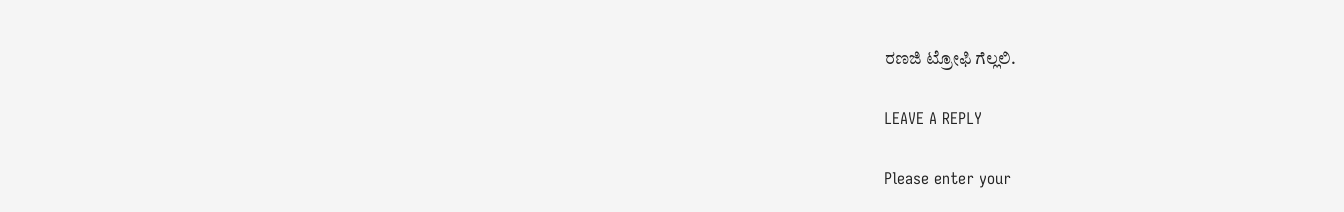ರಣಜಿ ಟ್ರೋಫಿ ಗೆಲ್ಲಲಿ.

LEAVE A REPLY

Please enter your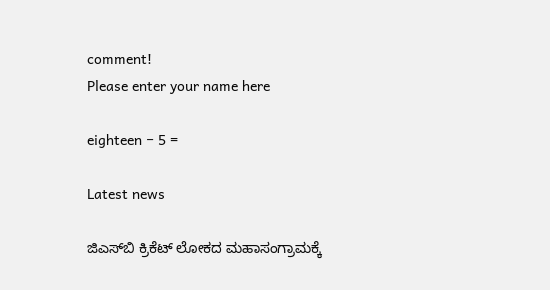comment!
Please enter your name here

eighteen − 5 =

Latest news

ಜಿಎಸ್‌ಬಿ ಕ್ರಿಕೆಟ್ ಲೋಕದ ಮಹಾಸಂಗ್ರಾಮಕ್ಕೆ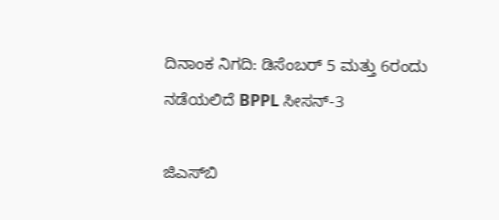ದಿನಾಂಕ ನಿಗದಿ: ಡಿಸೆಂಬರ್ 5 ಮತ್ತು 6ರಂದು ನಡೆಯಲಿದೆ BPPL ಸೀಸನ್-3

ಜಿಎಸ್‌ಬಿ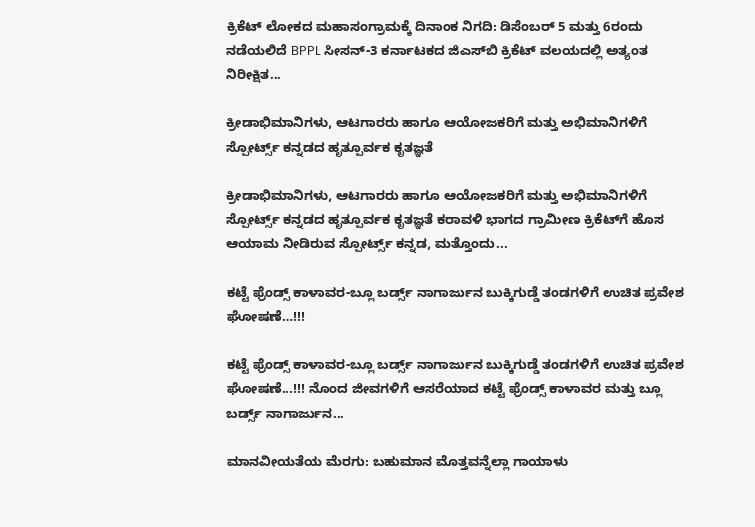ಕ್ರಿಕೆಟ್ ಲೋಕದ ಮಹಾಸಂಗ್ರಾಮಕ್ಕೆ ದಿನಾಂಕ ನಿಗದಿ: ಡಿಸೆಂಬರ್ 5 ಮತ್ತು 6ರಂದು ನಡೆಯಲಿದೆ BPPL ಸೀಸನ್-3 ಕರ್ನಾಟಕದ ಜಿಎಸ್‌ಬಿ ಕ್ರಿಕೆಟ್ ವಲಯದಲ್ಲಿ ಅತ್ಯಂತ ನಿರೀಕ್ಷಿತ...

ಕ್ರೀಡಾಭಿಮಾನಿಗಳು, ಆಟಗಾರರು ಹಾಗೂ ಆಯೋಜಕರಿಗೆ ಮತ್ತು ಅಭಿಮಾನಿಗಳಿಗೆ ಸ್ಪೋರ್ಟ್ಸ್ ಕನ್ನಡದ ಹೃತ್ಪೂರ್ವಕ ಕೃತಜ್ಞತೆ

ಕ್ರೀಡಾಭಿಮಾನಿಗಳು, ಆಟಗಾರರು ಹಾಗೂ ಆಯೋಜಕರಿಗೆ ಮತ್ತು ಅಭಿಮಾನಿಗಳಿಗೆ ಸ್ಪೋರ್ಟ್ಸ್ ಕನ್ನಡದ ಹೃತ್ಪೂರ್ವಕ ಕೃತಜ್ಞತೆ ಕರಾವಳಿ ಭಾಗದ ಗ್ರಾಮೀಣ ಕ್ರಿಕೆಟ್‌ಗೆ ಹೊಸ ಆಯಾಮ ನೀಡಿರುವ ಸ್ಪೋರ್ಟ್ಸ್ ಕನ್ನಡ, ಮತ್ತೊಂದು...

ಕಟ್ಟೆ ಫ್ರೆಂಡ್ಸ್ ಕಾಳಾವರ-ಬ್ಲೂ ಬರ್ಡ್ಸ್ ನಾಗಾರ್ಜುನ ಬುಕ್ಕಿಗುಡ್ಡೆ ತಂಡಗಳಿಗೆ ಉಚಿತ ಪ್ರವೇಶ ಘೋಷಣೆ…!!!

ಕಟ್ಟೆ ಫ್ರೆಂಡ್ಸ್ ಕಾಳಾವರ-ಬ್ಲೂ ಬರ್ಡ್ಸ್ ನಾಗಾರ್ಜುನ ಬುಕ್ಕಿಗುಡ್ಡೆ ತಂಡಗಳಿಗೆ ಉಚಿತ ಪ್ರವೇಶ ಘೋಷಣೆ...!!! ನೊಂದ ಜೀವಗಳಿಗೆ ಆಸರೆಯಾದ ಕಟ್ಟೆ ಫ್ರೆಂಡ್ಸ್ ಕಾಳಾವರ ಮತ್ತು ಬ್ಲೂ ಬರ್ಡ್ಸ್ ನಾಗಾರ್ಜುನ...

ಮಾನವೀಯತೆಯ ಮೆರಗು: ಬಹುಮಾನ ಮೊತ್ತವನ್ನೆಲ್ಲಾ ಗಾಯಾಳು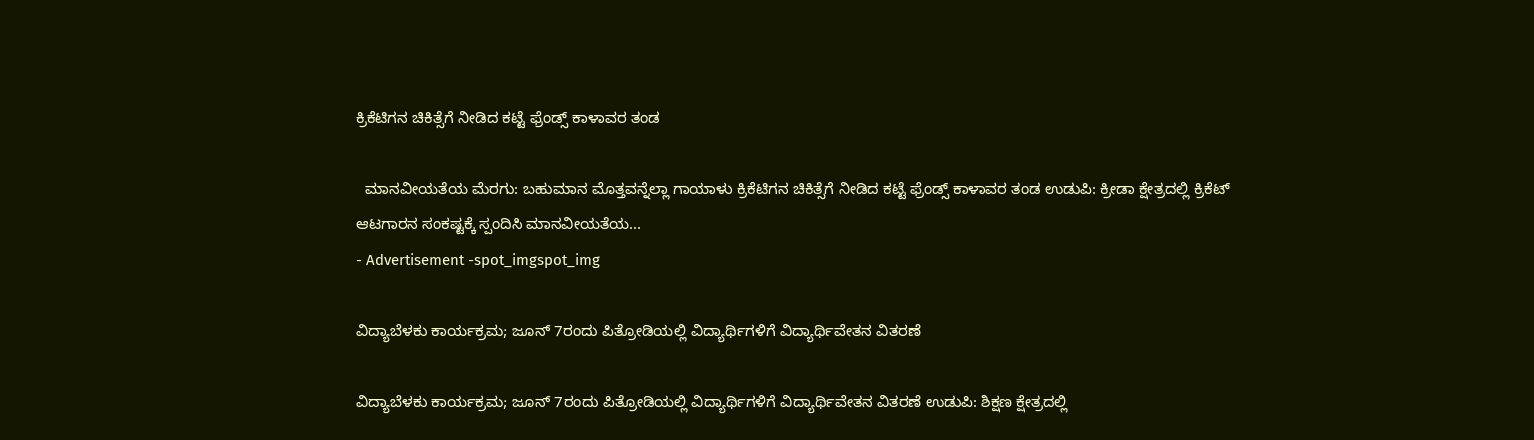ಕ್ರಿಕೆಟಿಗನ ಚಿಕಿತ್ಸೆಗೆ ನೀಡಿದ ಕಟ್ಟೆ ಫ್ರೆಂಡ್ಸ್ ಕಾಳಾವರ ತಂಡ

  ಮಾನವೀಯತೆಯ ಮೆರಗು: ಬಹುಮಾನ ಮೊತ್ತವನ್ನೆಲ್ಲಾ ಗಾಯಾಳು ಕ್ರಿಕೆಟಿಗನ ಚಿಕಿತ್ಸೆಗೆ ನೀಡಿದ ಕಟ್ಟೆ ಫ್ರೆಂಡ್ಸ್ ಕಾಳಾವರ ತಂಡ ಉಡುಪಿ: ಕ್ರೀಡಾ ಕ್ಷೇತ್ರದಲ್ಲಿ ಕ್ರಿಕೆಟ್ ಆಟಗಾರನ ಸಂಕಷ್ಟಕ್ಕೆ ಸ್ಪಂದಿಸಿ ಮಾನವೀಯತೆಯ...
- Advertisement -spot_imgspot_img

ವಿದ್ಯಾಬೆಳಕು ಕಾರ್ಯಕ್ರಮ; ಜೂನ್ 7ರಂದು ಪಿತ್ರೋಡಿಯಲ್ಲಿ ವಿದ್ಯಾರ್ಥಿಗಳಿಗೆ ವಿದ್ಯಾರ್ಥಿವೇತನ ವಿತರಣೆ

ವಿದ್ಯಾಬೆಳಕು ಕಾರ್ಯಕ್ರಮ; ಜೂನ್ 7ರಂದು ಪಿತ್ರೋಡಿಯಲ್ಲಿ ವಿದ್ಯಾರ್ಥಿಗಳಿಗೆ ವಿದ್ಯಾರ್ಥಿವೇತನ ವಿತರಣೆ ಉಡುಪಿ: ಶಿಕ್ಷಣ ಕ್ಷೇತ್ರದಲ್ಲಿ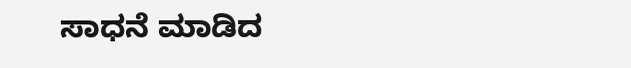ಸಾಧನೆ ಮಾಡಿದ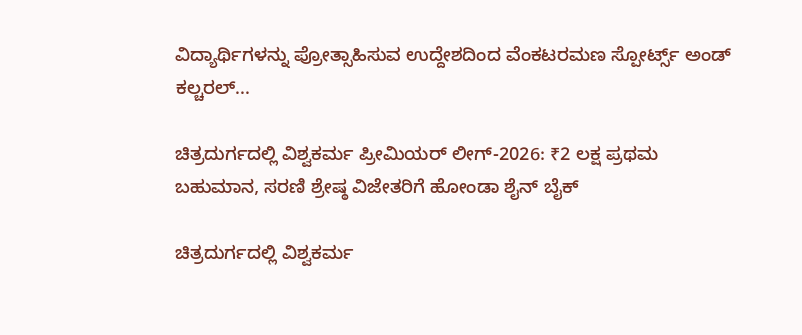ವಿದ್ಯಾರ್ಥಿಗಳನ್ನು ಪ್ರೋತ್ಸಾಹಿಸುವ ಉದ್ದೇಶದಿಂದ ವೆಂಕಟರಮಣ ಸ್ಪೋರ್ಟ್ಸ್ ಅಂಡ್ ಕಲ್ಚರಲ್...

ಚಿತ್ರದುರ್ಗದಲ್ಲಿ ವಿಶ್ವಕರ್ಮ ಪ್ರೀಮಿಯರ್ ಲೀಗ್-2026: ₹2 ಲಕ್ಷ ಪ್ರಥಮ ಬಹುಮಾನ, ಸರಣಿ ಶ್ರೇಷ್ಠ ವಿಜೇತರಿಗೆ ಹೋಂಡಾ ಶೈನ್ ಬೈಕ್

ಚಿತ್ರದುರ್ಗದಲ್ಲಿ ವಿಶ್ವಕರ್ಮ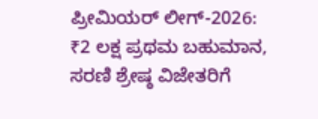ಪ್ರೀಮಿಯರ್ ಲೀಗ್-2026: ₹2 ಲಕ್ಷ ಪ್ರಥಮ ಬಹುಮಾನ, ಸರಣಿ ಶ್ರೇಷ್ಠ ವಿಜೇತರಿಗೆ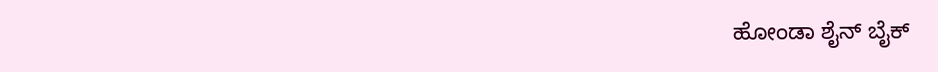ಹೋಂಡಾ ಶೈನ್ ಬೈಕ್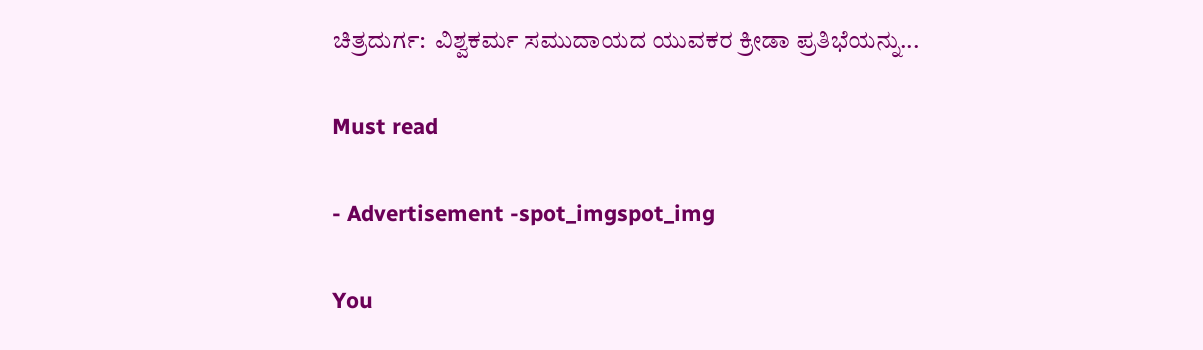ಚಿತ್ರದುರ್ಗ:  ವಿಶ್ವಕರ್ಮ ಸಮುದಾಯದ ಯುವಕರ ಕ್ರೀಡಾ ಪ್ರತಿಭೆಯನ್ನು...

Must read

- Advertisement -spot_imgspot_img

You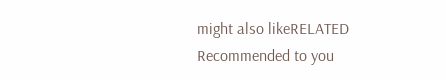might also likeRELATED
Recommended to you